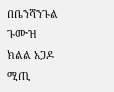በቤንሻንጉል ጉሙዝ ክልል አጋዶ ሚጢ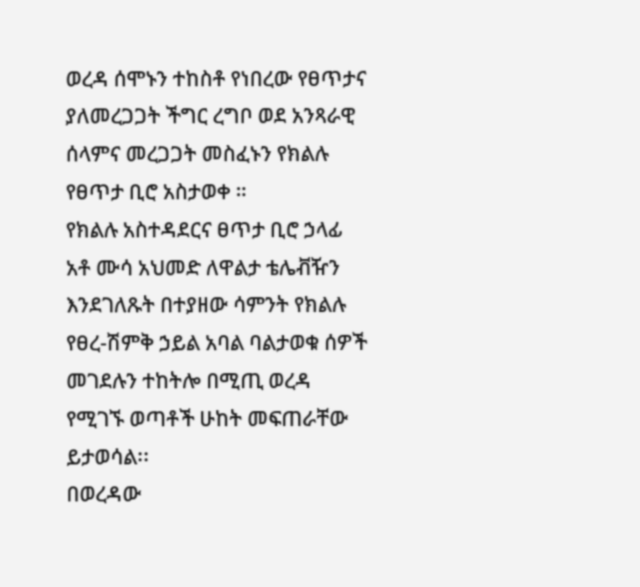ወረዳ ሰሞኑን ተከስቶ የነበረው የፀጥታና ያለመረጋጋት ችግር ረግቦ ወደ አንጻራዊ ሰላምና መረጋጋት መስፈኑን የክልሉ የፀጥታ ቢሮ አስታወቀ ።
የክልሉ አስተዳደርና ፀጥታ ቢሮ ኃላፊ አቶ ሙሳ አህመድ ለዋልታ ቴሌቭዥን እንደገለጹት በተያዘው ሳምንት የክልሉ የፀረ-ሽምቅ ኃይል አባል ባልታወቁ ሰዎች መገደሉን ተከትሎ በሚጢ ወረዳ የሚገኙ ወጣቶች ሁከት መፍጠራቸው ይታወሳል፡፡
በወረዳው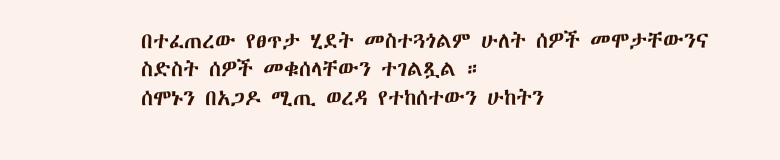በተፈጠረው የፀጥታ ሂደት መስተጓጎልም ሁለት ሰዎች መሞታቸውንና ስድስት ሰዎች መቁሰላቸውን ተገልጿል ።
ሰሞኑን በአጋዶ ሚጢ ወረዳ የተከሰተውን ሁከትን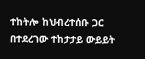ተከትሎ ከህብረተሰቡ ጋር በተደረገው ተከታታይ ውይይት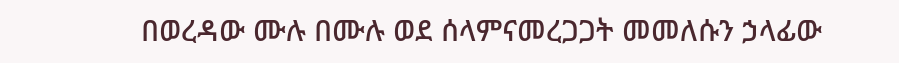በወረዳው ሙሉ በሙሉ ወደ ሰላምናመረጋጋት መመለሱን ኃላፊው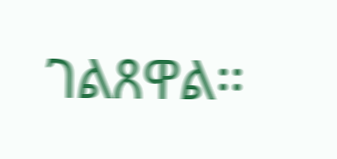ገልጸዋል፡፡